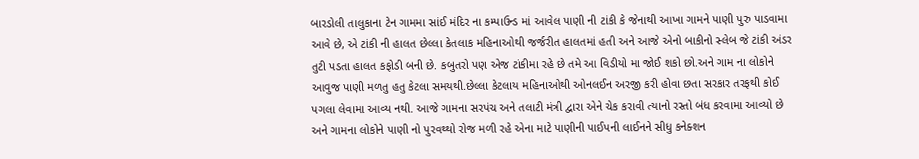બારડોલી તાલુકાના ટેન ગામમા સાંઈ મંદિર ના કમ્પાઉન્ડ માં આવેલ પાણી ની ટાંકી કે જેનાથી આખા ગામને પાણી પુરુ પાડવામા આવે છે, એ ટાંકી ની હાલત છેલ્લા કેતલાક મહિનાઓથી જર્જરીત હાલતમાં હતી અને આજે એનો બાકીનો સ્લેબ જે ટાંકી અંડર તુટી પડતા હાલત કફોડી બની છે. કબુતરો પણ એજ ટાંકીમા રહે છે તમે આ વિડીયો મા જોઈ શકો છો.અને ગામ ના લોકોને આવુજ પાણી મળતુ હતુ કેટલા સમયથી.છેલ્લા કેટલાય મહિનાઓથી ઓનલઈન અરજી કરી હોવા છતા સરકાર તરફથી કોઈ પગલા લેવામા આવ્ય નથી. આજે ગામના સરપંચ અને તલાટી મંત્રી દ્વારા એને ચેક કરાવી ત્યાનો રસ્તો બંધ કરવામા આવ્યો છે અને ગામના લોકોને પાણી નો પુરવથ્થો રોજ મળી રહે એના માટે પાણીની પાઈપની લાઈનને સીધુ કનેક્શન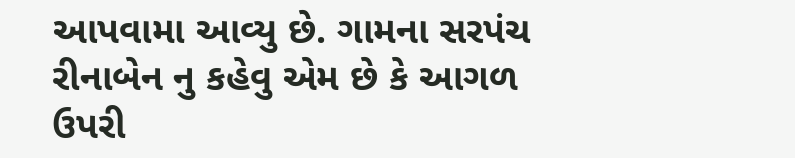આપવામા આવ્યુ છે. ગામના સરપંચ રીનાબેન નુ કહેવુ એમ છે કે આગળ ઉપરી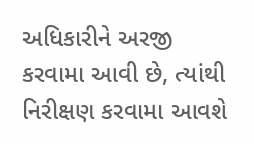અધિકારીને અરજી કરવામા આવી છે, ત્યાંથી નિરીક્ષણ કરવામા આવશે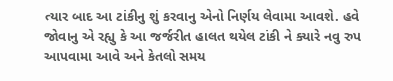ત્યાર બાદ આ ટાંકીનુ શું કરવાનુ એનો નિર્ણય લેવામા આવશે. હવે જોવાનુ એ રહ્યુ કે આ જર્જરીત હાલત થયેલ ટાંકી ને ક્યારે નવુ રુપ આપવામા આવે અને કેતલો સમય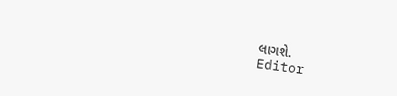લાગશે.
Editor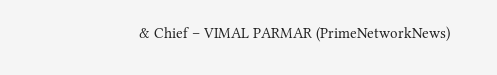& Chief – VIMAL PARMAR (PrimeNetworkNews)